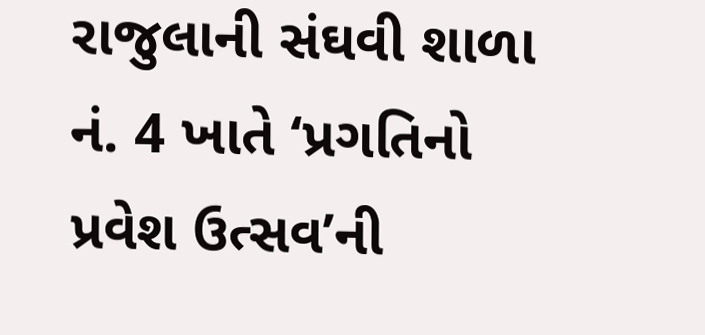રાજુલાની સંઘવી શાળા નં. 4 ખાતે ‘પ્રગતિનો પ્રવેશ ઉત્સવ’ની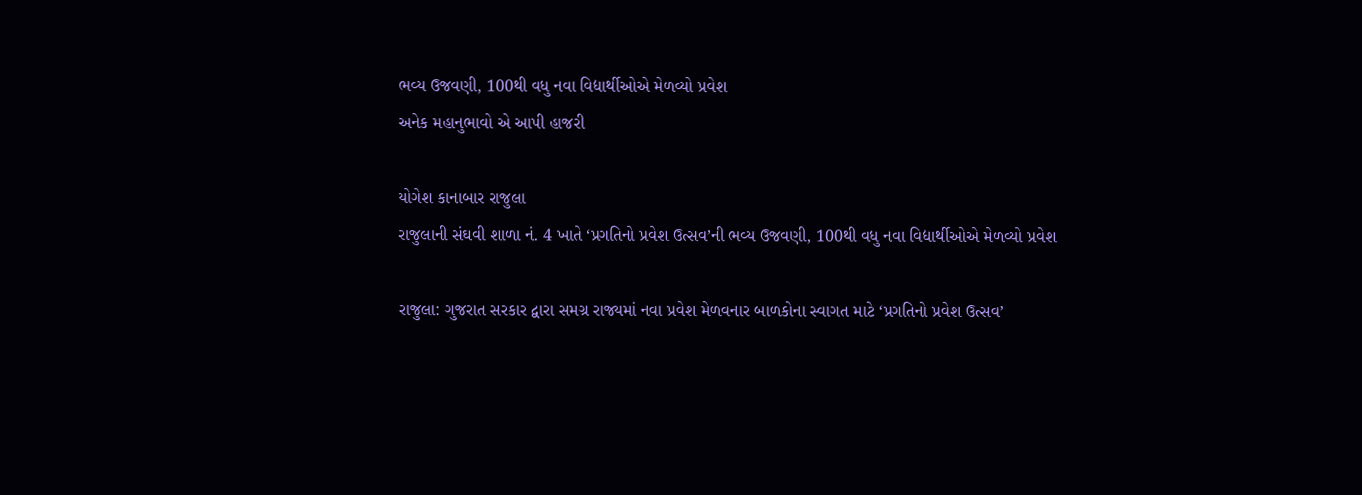ભવ્ય ઉજવણી, 100થી વધુ નવા વિદ્યાર્થીઓએ મેળવ્યો પ્રવેશ
અનેક મહાનુભાવો એ આપી હાજરી

યોગેશ કાનાબાર રાજુલા
રાજુલાની સંઘવી શાળા નં. 4 ખાતે ‘પ્રગતિનો પ્રવેશ ઉત્સવ’ની ભવ્ય ઉજવણી, 100થી વધુ નવા વિદ્યાર્થીઓએ મેળવ્યો પ્રવેશ

રાજુલા: ગુજરાત સરકાર દ્વારા સમગ્ર રાજ્યમાં નવા પ્રવેશ મેળવનાર બાળકોના સ્વાગત માટે ‘પ્રગતિનો પ્રવેશ ઉત્સવ’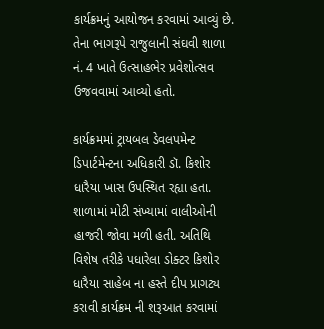કાર્યક્રમનું આયોજન કરવામાં આવ્યું છે. તેના ભાગરૂપે રાજુલાની સંઘવી શાળા નં. 4 ખાતે ઉત્સાહભેર પ્રવેશોત્સવ ઉજવવામાં આવ્યો હતો.

કાર્યક્રમમાં ટ્રાયબલ ડેવલપમેન્ટ ડિપાર્ટમેન્ટના અધિકારી ડૉ. કિશોર ધારૈયા ખાસ ઉપસ્થિત રહ્યા હતા. શાળામાં મોટી સંખ્યામાં વાલીઓની હાજરી જોવા મળી હતી. અતિથિ વિશેષ તરીકે પધારેલા ડોક્ટર કિશોર ધારૈયા સાહેબ ના હસ્તે દીપ પ્રાગટ્ય કરાવી કાર્યક્રમ ની શરૂઆત કરવામાં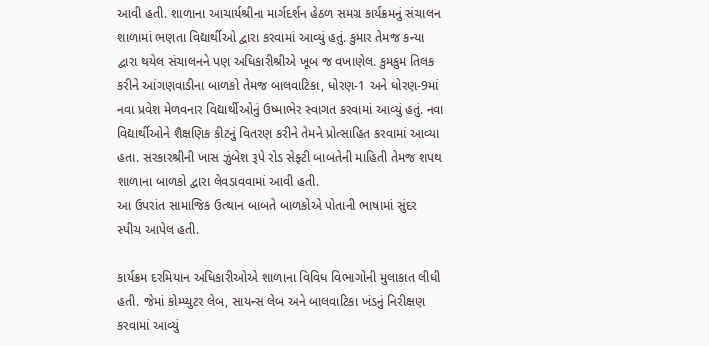આવી હતી. શાળાના આચાર્યશ્રીના માર્ગદર્શન હેઠળ સમગ્ર કાર્યક્રમનું સંચાલન શાળામાં ભણતા વિદ્યાર્થીઓ દ્વારા કરવામાં આવ્યું હતું. કુમાર તેમજ કન્યા દ્વારા થયેલ સંચાલનને પણ અધિકારીશ્રીએ ખૂબ જ વખાણેલ. કુમકુમ તિલક કરીને આંગણવાડીના બાળકો તેમજ બાલવાટિકા, ધોરણ-1 અને ધોરણ-9માં નવા પ્રવેશ મેળવનાર વિદ્યાર્થીઓનું ઉષ્માભેર સ્વાગત કરવામાં આવ્યું હતું. નવા વિદ્યાર્થીઓને શૈક્ષણિક કીટનું વિતરણ કરીને તેમને પ્રોત્સાહિત કરવામાં આવ્યા હતા. સરકારશ્રીની ખાસ ઝુંબેશ રૂપે રોડ સેફ્ટી બાબતેની માહિતી તેમજ શપથ શાળાના બાળકો દ્વારા લેવડાવવામાં આવી હતી.
આ ઉપરાંત સામાજિક ઉત્થાન બાબતે બાળકોએ પોતાની ભાષામાં સુંદર સ્પીચ આપેલ હતી.

કાર્યક્રમ દરમિયાન અધિકારીઓએ શાળાના વિવિધ વિભાગોની મુલાકાત લીધી હતી. જેમાં કોમ્પ્યુટર લેબ, સાયન્સ લેબ અને બાલવાટિકા ખંડનું નિરીક્ષણ કરવામાં આવ્યું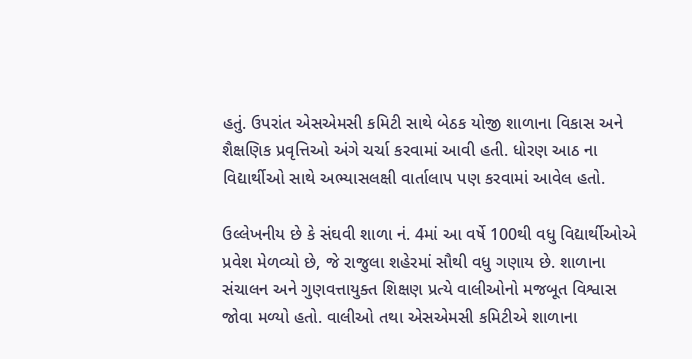હતું. ઉપરાંત એસએમસી કમિટી સાથે બેઠક યોજી શાળાના વિકાસ અને શૈક્ષણિક પ્રવૃત્તિઓ અંગે ચર્ચા કરવામાં આવી હતી. ધોરણ આઠ ના વિદ્યાર્થીઓ સાથે અભ્યાસલક્ષી વાર્તાલાપ પણ કરવામાં આવેલ હતો.

ઉલ્લેખનીય છે કે સંઘવી શાળા નં. 4માં આ વર્ષે 100થી વધુ વિદ્યાર્થીઓએ પ્રવેશ મેળવ્યો છે, જે રાજુલા શહેરમાં સૌથી વધુ ગણાય છે. શાળાના સંચાલન અને ગુણવત્તાયુક્ત શિક્ષણ પ્રત્યે વાલીઓનો મજબૂત વિશ્વાસ જોવા મળ્યો હતો. વાલીઓ તથા એસએમસી કમિટીએ શાળાના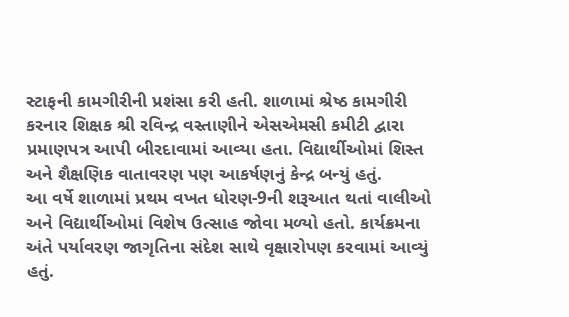સ્ટાફની કામગીરીની પ્રશંસા કરી હતી. શાળામાં શ્રેષ્ઠ કામગીરી કરનાર શિક્ષક શ્રી રવિન્દ્ર વસ્તાણીને એસએમસી કમીટી દ્વારા પ્રમાણપત્ર આપી બીરદાવામાં આવ્યા હતા. વિદ્યાર્થીઓમાં શિસ્ત અને શૈક્ષણિક વાતાવરણ પણ આકર્ષણનું કેન્દ્ર બન્યું હતું.
આ વર્ષે શાળામાં પ્રથમ વખત ધોરણ-9ની શરૂઆત થતાં વાલીઓ અને વિદ્યાર્થીઓમાં વિશેષ ઉત્સાહ જોવા મળ્યો હતો. કાર્યક્રમના અંતે પર્યાવરણ જાગૃતિના સંદેશ સાથે વૃક્ષારોપણ કરવામાં આવ્યું હતું.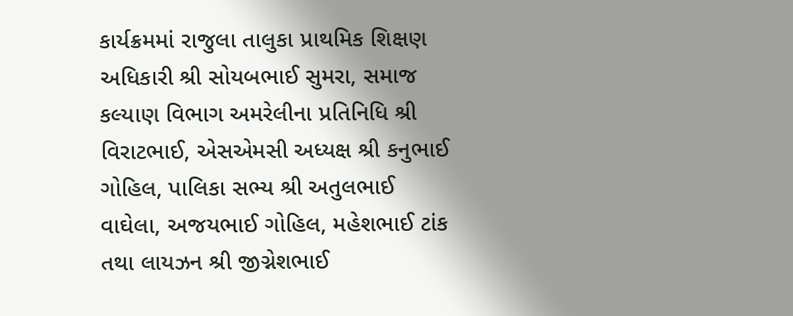કાર્યક્રમમાં રાજુલા તાલુકા પ્રાથમિક શિક્ષણ અધિકારી શ્રી સોયબભાઈ સુમરા, સમાજ કલ્યાણ વિભાગ અમરેલીના પ્રતિનિધિ શ્રી વિરાટભાઈ, એસએમસી અધ્યક્ષ શ્રી કનુભાઈ ગોહિલ, પાલિકા સભ્ય શ્રી અતુલભાઈ વાઘેલા, અજયભાઈ ગોહિલ, મહેશભાઈ ટાંક તથા લાયઝન શ્રી જીગ્નેશભાઈ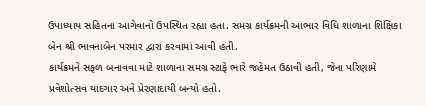ઉપાધ્યાય સહિતના આગેવાનો ઉપસ્થિત રહ્યા હતા. સમગ્ર કાર્યક્રમની આભાર વિધિ શાળાના શિક્ષિકા બેન શ્રી ભાવનાબેન પરમાર દ્વારા કરવામાં આવી હતી.
કાર્યક્રમને સફળ બનાવવા માટે શાળાના સમગ્ર સ્ટાફે ભારે જહેમત ઉઠાવી હતી, જેના પરિણામે પ્રવેશોત્સવ યાદગાર અને પ્રેરણાદાયી બન્યો હતો.